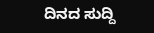ದಿನದ ಸುದ್ದಿ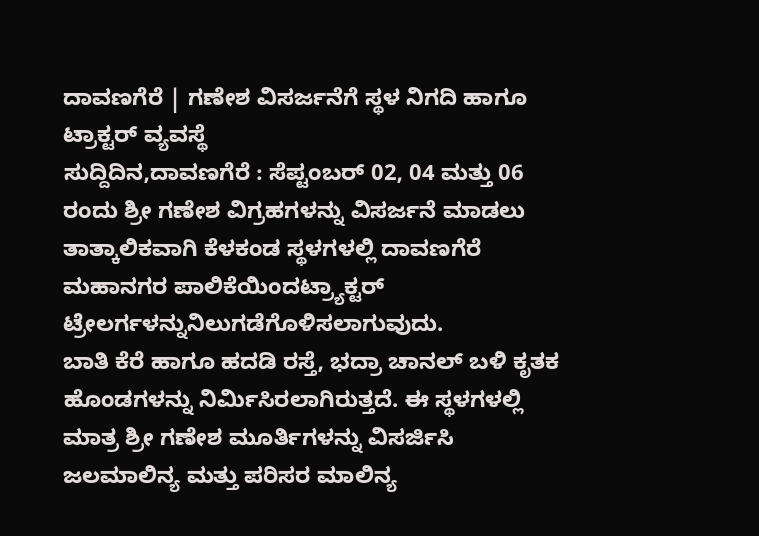ದಾವಣಗೆರೆ | ಗಣೇಶ ವಿಸರ್ಜನೆಗೆ ಸ್ಥಳ ನಿಗದಿ ಹಾಗೂ ಟ್ರಾಕ್ಟರ್ ವ್ಯವಸ್ಥೆ
ಸುದ್ದಿದಿನ,ದಾವಣಗೆರೆ : ಸೆಪ್ಟಂಬರ್ 02, 04 ಮತ್ತು 06 ರಂದು ಶ್ರೀ ಗಣೇಶ ವಿಗ್ರಹಗಳನ್ನು ವಿಸರ್ಜನೆ ಮಾಡಲು ತಾತ್ಕಾಲಿಕವಾಗಿ ಕೆಳಕಂಡ ಸ್ಥಳಗಳಲ್ಲಿ ದಾವಣಗೆರೆ ಮಹಾನಗರ ಪಾಲಿಕೆಯಿಂದಟ್ರ್ಯಾಕ್ಟರ್ ಟ್ರೇಲರ್ಗಳನ್ನುನಿಲುಗಡೆಗೊಳಿಸಲಾಗುವುದು.
ಬಾತಿ ಕೆರೆ ಹಾಗೂ ಹದಡಿ ರಸ್ತೆ, ಭದ್ರಾ ಚಾನಲ್ ಬಳಿ ಕೃತಕ ಹೊಂಡಗಳನ್ನು ನಿರ್ಮಿಸಿರಲಾಗಿರುತ್ತದೆ. ಈ ಸ್ಥಳಗಳಲ್ಲಿ ಮಾತ್ರ ಶ್ರೀ ಗಣೇಶ ಮೂರ್ತಿಗಳನ್ನು ವಿಸರ್ಜಿಸಿ ಜಲಮಾಲಿನ್ಯ ಮತ್ತು ಪರಿಸರ ಮಾಲಿನ್ಯ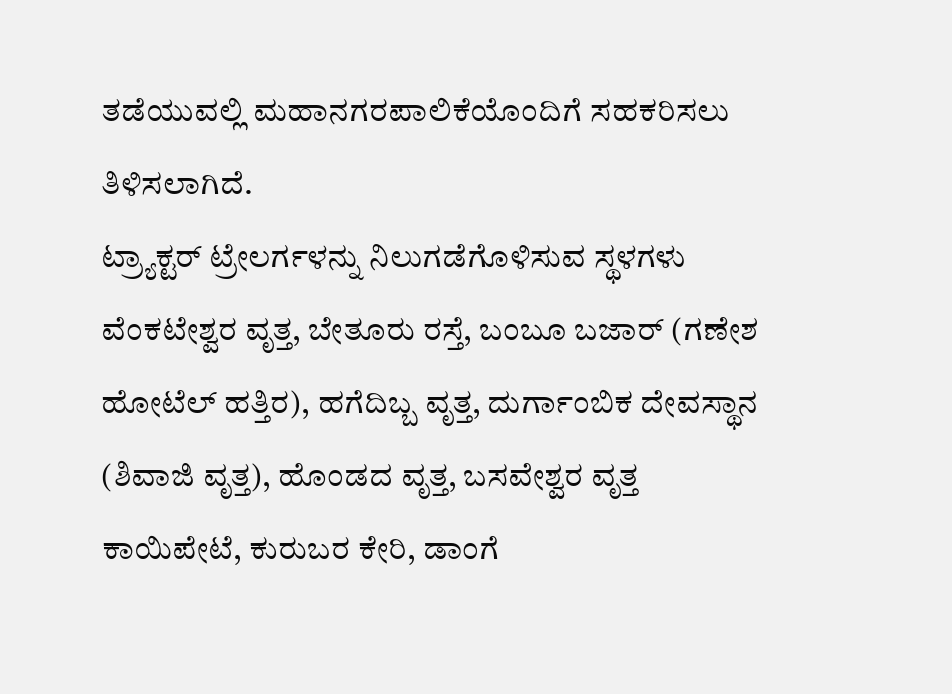ತಡೆಯುವಲ್ಲಿ ಮಹಾನಗರಪಾಲಿಕೆಯೊಂದಿಗೆ ಸಹಕರಿಸಲು ತಿಳಿಸಲಾಗಿದೆ.
ಟ್ರ್ಯಾಕ್ಟರ್ ಟ್ರೇಲರ್ಗಳನ್ನು ನಿಲುಗಡೆಗೊಳಿಸುವ ಸ್ಥಳಗಳು
ವೆಂಕಟೇಶ್ವರ ವೃತ್ತ, ಬೇತೂರು ರಸ್ತೆ, ಬಂಬೂ ಬಜಾರ್ (ಗಣೇಶ ಹೋಟೆಲ್ ಹತ್ತಿರ), ಹಗೆದಿಬ್ಬ ವೃತ್ತ, ದುರ್ಗಾಂಬಿಕ ದೇವಸ್ಥಾನ (ಶಿವಾಜಿ ವೃತ್ತ), ಹೊಂಡದ ವೃತ್ತ, ಬಸವೇಶ್ವರ ವೃತ್ತ ಕಾಯಿಪೇಟೆ, ಕುರುಬರ ಕೇರಿ, ಡಾಂಗೆ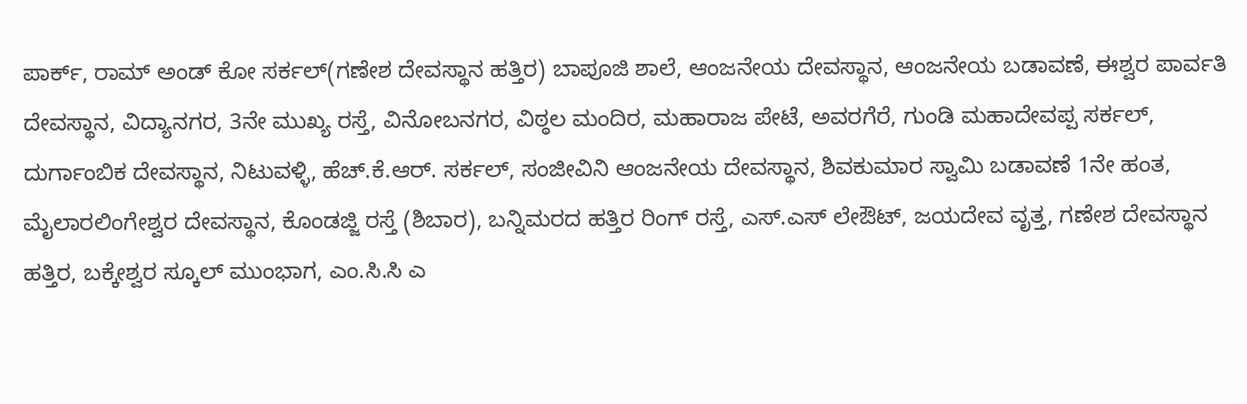ಪಾರ್ಕ್, ರಾಮ್ ಅಂಡ್ ಕೋ ಸರ್ಕಲ್(ಗಣೇಶ ದೇವಸ್ಥಾನ ಹತ್ತಿರ) ಬಾಪೂಜಿ ಶಾಲೆ, ಆಂಜನೇಯ ದೇವಸ್ಥಾನ, ಆಂಜನೇಯ ಬಡಾವಣೆ, ಈಶ್ವರ ಪಾರ್ವತಿ ದೇವಸ್ಥಾನ, ವಿದ್ಯಾನಗರ, 3ನೇ ಮುಖ್ಯ ರಸ್ತೆ, ವಿನೋಬನಗರ, ವಿಠ್ಠಲ ಮಂದಿರ, ಮಹಾರಾಜ ಪೇಟೆ, ಅವರಗೆರೆ, ಗುಂಡಿ ಮಹಾದೇವಪ್ಪ ಸರ್ಕಲ್, ದುರ್ಗಾಂಬಿಕ ದೇವಸ್ಥಾನ, ನಿಟುವಳ್ಳಿ, ಹೆಚ್.ಕೆ.ಆರ್. ಸರ್ಕಲ್, ಸಂಜೀವಿನಿ ಆಂಜನೇಯ ದೇವಸ್ಥಾನ, ಶಿವಕುಮಾರ ಸ್ವಾಮಿ ಬಡಾವಣೆ 1ನೇ ಹಂತ, ಮೈಲಾರಲಿಂಗೇಶ್ವರ ದೇವಸ್ಥಾನ, ಕೊಂಡಜ್ಜಿ ರಸ್ತೆ (ಶಿಬಾರ), ಬನ್ನಿಮರದ ಹತ್ತಿರ ರಿಂಗ್ ರಸ್ತೆ, ಎಸ್.ಎಸ್ ಲೇಔಟ್, ಜಯದೇವ ವೃತ್ತ, ಗಣೇಶ ದೇವಸ್ಥಾನ ಹತ್ತಿರ, ಬಕ್ಕೇಶ್ವರ ಸ್ಕೂಲ್ ಮುಂಭಾಗ, ಎಂ.ಸಿ.ಸಿ ಎ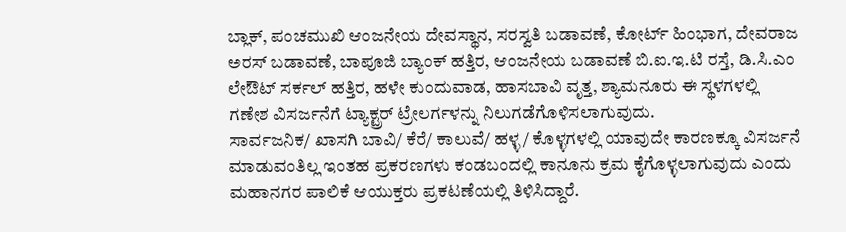ಬ್ಲಾಕ್, ಪಂಚಮುಖಿ ಆಂಜನೇಯ ದೇವಸ್ಥಾನ, ಸರಸ್ವತಿ ಬಡಾವಣೆ, ಕೋರ್ಟ್ ಹಿಂಭಾಗ, ದೇವರಾಜ ಅರಸ್ ಬಡಾವಣೆ, ಬಾಪೂಜಿ ಬ್ಯಾಂಕ್ ಹತ್ತಿರ, ಆಂಜನೇಯ ಬಡಾವಣೆ ಬಿ.ಐ.ಇ.ಟಿ ರಸ್ತೆ, ಡಿ.ಸಿ.ಎಂ ಲೇಔಟ್ ಸರ್ಕಲ್ ಹತ್ತಿರ, ಹಳೇ ಕುಂದುವಾಡ, ಹಾಸಬಾವಿ ವೃತ್ತ, ಶ್ಯಾಮನೂರು ಈ ಸ್ಥಳಗಳಲ್ಲಿ ಗಣೇಶ ವಿಸರ್ಜನೆಗೆ ಟ್ಯಾಕ್ಟ್ರರ್ ಟ್ರೇಲರ್ಗಳನ್ನು ನಿಲುಗಡೆಗೊಳಿಸಲಾಗುವುದು.
ಸಾರ್ವಜನಿಕ/ ಖಾಸಗಿ ಬಾವಿ/ ಕೆರೆ/ ಕಾಲುವೆ/ ಹಳ್ಳ/ ಕೊಳ್ಳಗಳಲ್ಲಿ ಯಾವುದೇ ಕಾರಣಕ್ಕೂ ವಿಸರ್ಜನೆ ಮಾಡುವಂತಿಲ್ಲ ಇಂತಹ ಪ್ರಕರಣಗಳು ಕಂಡಬಂದಲ್ಲಿ ಕಾನೂನು ಕ್ರಮ ಕೈಗೊಳ್ಳಲಾಗುವುದು ಎಂದು ಮಹಾನಗರ ಪಾಲಿಕೆ ಆಯುಕ್ತರು ಪ್ರಕಟಣೆಯಲ್ಲಿ ತಿಳಿಸಿದ್ದಾರೆ.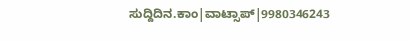ಸುದ್ದಿದಿನ.ಕಾಂ|ವಾಟ್ಸಾಪ್|9980346243